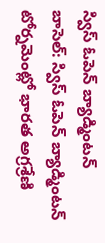స్విస్ ఓపెన్ బ్యాడ్మింటన్
బాసెల్: స్విస్ ఓపెన్ బ్యాడ్మింటన్ టోర్నమెంట్లో భారత అగ్రశ్రేణి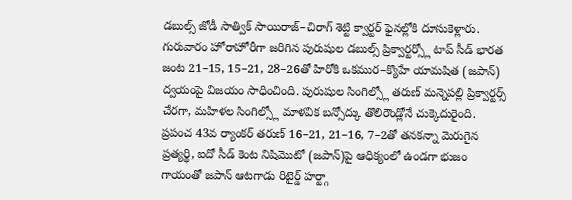డబుల్స్ జోడీ సాత్విక్ సాయిరాజ్–చిరాగ్ శెట్టి క్వార్టర్ ఫైనల్లోకి దూసుకెళ్లారు. గురువారం హోరాహోరీగా జరిగిన పురుషుల డబుల్స్ ప్రిక్వార్టర్స్లో టాప్ సీడ్ భారత జంట 21–15, 15–21, 28–26తో హిరోకి ఒకముర–క్యొహే యామషిత (జపాన్) ద్వయంపై విజయం సాధించింది. పురుషుల సింగిల్స్లో తరుణ్ మన్నెపల్లి ప్రిక్వార్టర్స్ చేరగా, మహిళల సింగిల్స్లో మాళవిక బన్సోద్కు తొలిరౌండ్లోనే చుక్కెదురైంది.
ప్రపంచ 43వ ర్యాంకర్ తరుణ్ 16–21, 21–16, 7–2తో తనకన్నా మెరుగైన ప్రత్యర్థి, ఐదో సీడ్ కెంట నిషిమొటో (జపాన్)పై ఆధిక్యంలో ఉండగా భుజం గాయంతో జపాన్ ఆటగాడు రిటైర్డ్ హర్ట్గా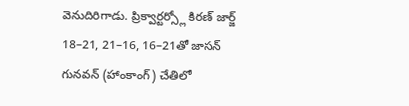వెనుదిరిగాడు. ప్రిక్వార్టర్స్లో కిరణ్ జార్జ్ 18–21, 21–16, 16–21తో జాసన్ గునవన్ (హాంకాంగ్) చేతిలో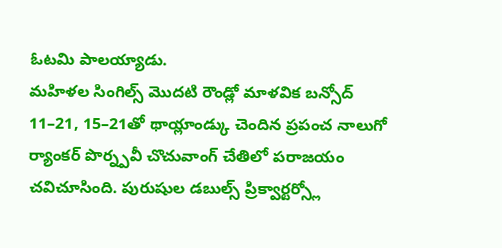ఓటమి పాలయ్యాడు.
మహిళల సింగిల్స్ మొదటి రౌండ్లో మాళవిక బన్సోద్ 11–21, 15–21తో థాయ్లాండ్కు చెందిన ప్రపంచ నాలుగో ర్యాంకర్ పొర్న్పవీ చొచువాంగ్ చేతిలో పరాజయం చవిచూసింది. పురుషుల డబుల్స్ ప్రిక్వార్టర్స్లో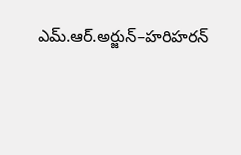ఎమ్.ఆర్.అర్జున్–హరిహరన్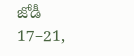జోడీ 17–21,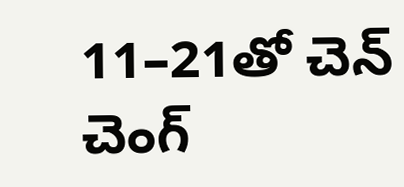11–21తో చెన్ చెంగ్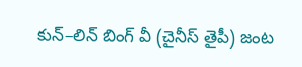కున్–లిన్ బింగ్ వీ (చైనీస్ తైపీ) జంట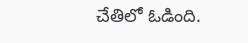చేతిలో ఓడింది.